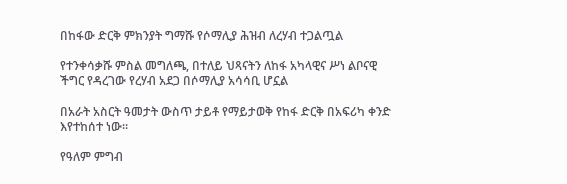በከፋው ድርቅ ምክንያት ግማሹ የሶማሊያ ሕዝብ ለረሃብ ተጋልጧል

የተንቀሳቃሹ ምስል መግለጫ, በተለይ ህጻናትን ለከፋ አካላዊና ሥነ ልቦናዊ ችግር የዳረገው የረሃብ አደጋ በሶማሊያ አሳሳቢ ሆኗል

በአራት አስርት ዓመታት ውስጥ ታይቶ የማይታወቅ የከፋ ድርቅ በአፍሪካ ቀንድ እየተከሰተ ነው።

የዓለም ምግብ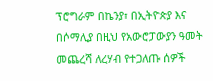ፕሮግራም በኬንያ፣ በኢትዮጵያ እና በሶማሊያ በዚህ የአውሮፓውያን ዓመት መጨረሻ ለረሃብ የተጋለጡ ሰዎች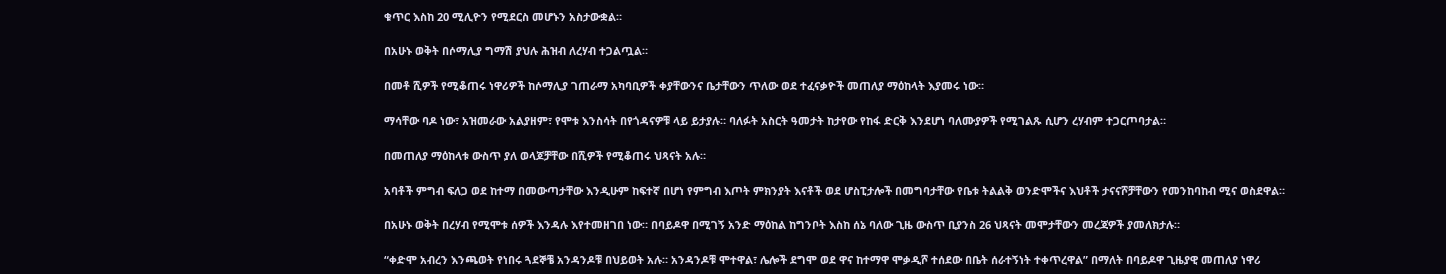ቁጥር እስከ 20 ሚሊዮን የሚደርስ መሆኑን አስታውቋል።

በአሁኑ ወቅት በሶማሊያ ግማሽ ያህሉ ሕዝብ ለረሃብ ተጋልጧል።

በመቶ ሺዎች የሚቆጠሩ ነዋሪዎች ከሶማሊያ ገጠራማ አካባቢዎች ቀያቸውንና ቤታቸውን ጥለው ወደ ተፈናቃዮች መጠለያ ማዕከላት እያመሩ ነው።

ማሳቸው ባዶ ነው፣ አዝመራው አልያዘም፣ የሞቱ እንስሳት በየጎዳናዎቹ ላይ ይታያሉ። ባለፉት አስርት ዓመታት ከታየው የከፋ ድርቅ እንደሆነ ባለሙያዎች የሚገልጹ ሲሆን ረሃብም ተጋርጦባታል።

በመጠለያ ማዕከላቱ ውስጥ ያለ ወላጆቻቸው በሺዎች የሚቆጠሩ ህጻናት አሉ።

አባቶች ምግብ ፍለጋ ወደ ከተማ በመውጣታቸው እንዲሁም ከፍተኛ በሆነ የምግብ እጦት ምክንያት እናቶች ወደ ሆስፒታሎች በመግባታቸው የቤቱ ትልልቅ ወንድሞችና እህቶች ታናናሾቻቸውን የመንከባከብ ሚና ወስደዋል።

በአሁኑ ወቅት በረሃብ የሚሞቱ ሰዎች እንዳሉ እየተመዘገበ ነው። በባይዶዋ በሚገኝ አንድ ማዕከል ከግንቦት እስከ ሰኔ ባለው ጊዜ ውስጥ ቢያንስ 26 ህጻናት መሞታቸውን መረጃዎች ያመለክታሉ።

“ቀድሞ አብረን እንጫወት የነበሩ ጓደኞቼ አንዳንዶቹ በህይወት አሉ። አንዳንዶቹ ሞተዋል፣ ሌሎች ደግሞ ወደ ዋና ከተማዋ ሞቃዲሾ ተሰደው በቤት ሰራተኝነት ተቀጥረዋል” በማለት በባይዶዋ ጊዜያዊ መጠለያ ነዋሪ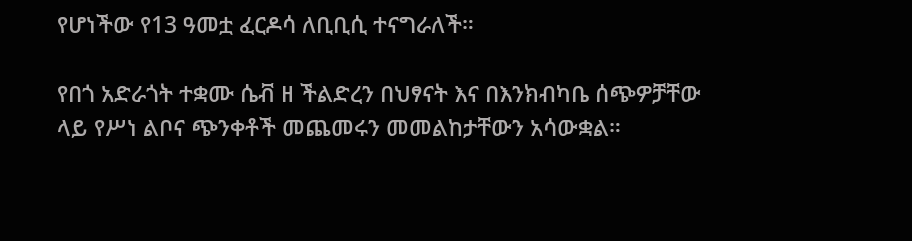የሆነችው የ13 ዓመቷ ፈርዶሳ ለቢቢሲ ተናግራለች።

የበጎ አድራጎት ተቋሙ ሴቭ ዘ ችልድረን በህፃናት እና በእንክብካቤ ሰጭዎቻቸው ላይ የሥነ ልቦና ጭንቀቶች መጨመሩን መመልከታቸውን አሳውቋል።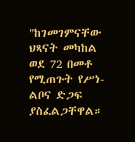"ከገመገምናቸው ህጻናት መካከል ወደ 72 በመቶ የሚጠጉት የሥነ-ልቦና ድጋፍ ያስፈልጋቸዋል።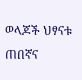ወላጆች ህፃናቱ ጠበኛና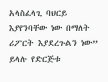አላስፈላጊ ባህርይ እያየንባቸው ነው በማለት ሪፖርት እያደረጉልን ነው” ይላሉ የድርጅቱ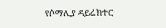የሶማሊያ ዳይሬክተር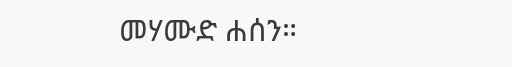መሃሙድ ሐሰን።